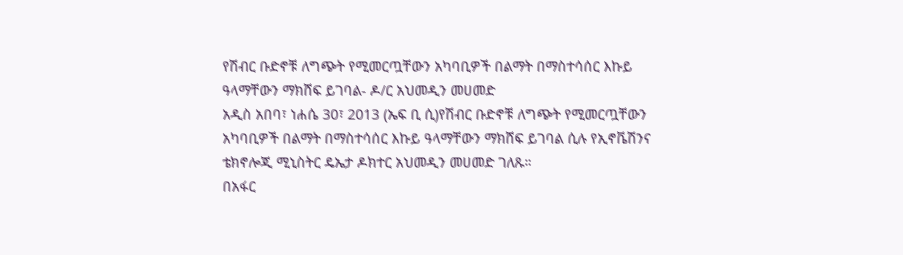የሽብር ቡድኖቹ ለግጭት የሚመርጧቸውን አካባቢዎች በልማት በማስተሳሰር እኩይ ዓላማቸውን ማክሸፍ ይገባል- ዶ/ር አህመዲን መሀመድ
አዲስ አበባ፣ ነሐሴ 30፣ 2013 (ኤፍ ቢ ሲ)የሽብር ቡድኖቹ ለግጭት የሚመርጧቸውን አካባቢዎች በልማት በማስተሳሰር እኩይ ዓላማቸውን ማክሸፍ ይገባል ሲሉ የኢኖቬሽንና ቴክኖሎጂ ሚኒስትር ዴኤታ ዶክተር አህመዲን መሀመድ ገለጹ።
በአፋር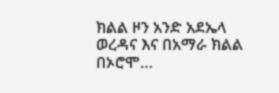ክልል ዞን አንድ አደኤላ ወረዳና እና በአማራ ክልል በኦሮሞ…